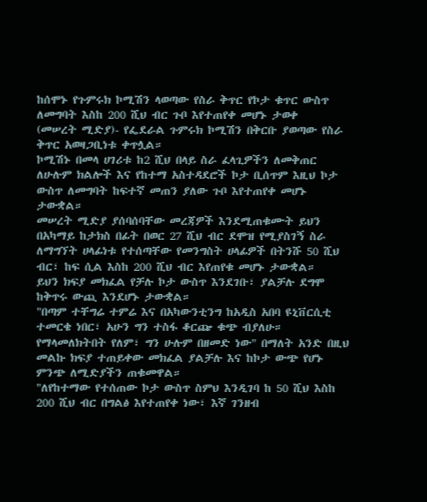ከሰሞኑ የጉምሩክ ኮሚሽን ላወጣው የስራ ቅጥር የኮታ ቁጥር ውስጥ ለመግባት እስከ 200 ሺህ ብር ጉቦ እየተጠየቀ መሆኑ ታወቀ
(መሠረት ሚድያ)- የፌደራል ጉምሩክ ኮሚሽን በቅርቡ ያወጣው የስራ ቅጥር አወዛጋቢነቱ ቀጥሏል።
ኮሚሽኑ በመላ ሀገሪቱ ከ2 ሺህ በላይ ስራ ፈላጊዎችን ለመቅጠር ለሁሉም ክልሎች እና የከተማ አስተዳደሮች ኮታ ቢሰጥም እዚህ ኮታ ውስጥ ለመግባት ከፍተኛ መጠን ያለው ጉቦ እየተጠየቀ መሆኑ ታውቋል።
መሠረት ሚድያ ያሰባሰባቸው መረጃዎች እንደሚጠቁሙት ይህን በአካማይ ከታክስ በፊት በወር 27 ሺህ ብር ደሞዝ የሚያስገኝ ስራ ለማግኘት ሀላፊነቱ የተሰጣቸው የመንግስት ሀላፊዎች በትንሹ 50 ሺህ ብር፣ ከፍ ሲል እስከ 200 ሺህ ብር እየጠየቁ መሆኑ ታውቋል።
ይህን ክፍያ መክፈል የቻሉ ኮታ ውስጥ እንደገቡ፣ ያልቻሉ ደግሞ ከቅጥሩ ውጪ እንደሆኑ ታውቋል።
"በጣም ተቸግሬ ተምሬ እና በአካውንቲንግ ከአዲስ አበባ ዩኒቨርሲቲ ተመርቄ ነበር፣ አሁን ግን ተስፋ ቆርጬ ቁጭ ብያለሁ። የማላመለክትበት የለም፣ ግን ሁሉም በዘመድ ነው" በማለት አንድ በዚህ መልኩ ክፍያ ተጠይቀው መክፈል ያልቻሉ እና ከኮታ ውጭ የሆኑ ምንጭ ለሚድያችን ጠቁመዋል።
"ለየከተማው የተሰጠው ኮታ ውስጥ ስምህ እንዲገባ ከ 50 ሺህ እስከ 200 ሺህ ብር በግልፅ እየተጠየቀ ነው፣ እኛ ገንዘብ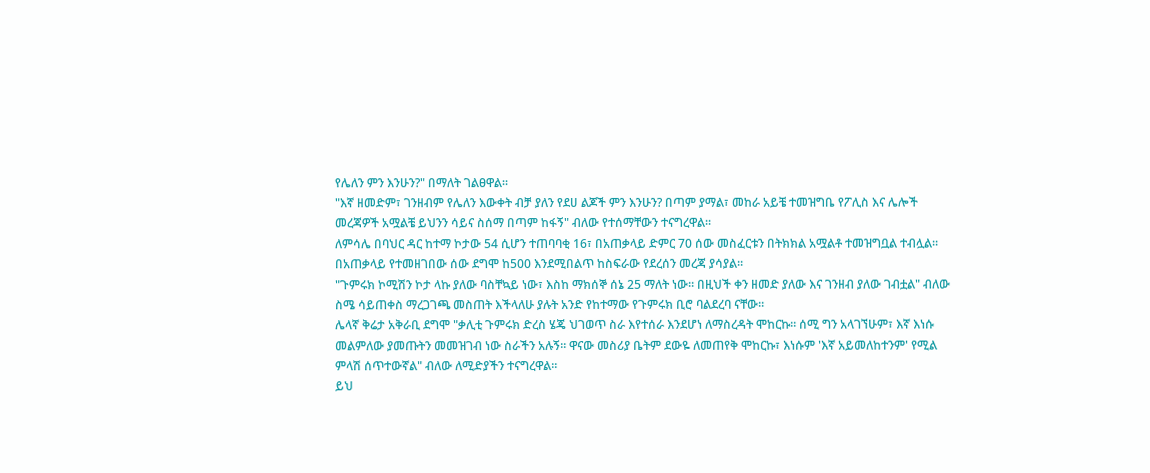የሌለን ምን እንሁን?" በማለት ገልፀዋል።
"እኛ ዘመድም፣ ገንዘብም የሌለን እውቀት ብቻ ያለን የደሀ ልጆች ምን እንሁን? በጣም ያማል፣ መከራ አይቼ ተመዝግቤ የፖሊስ እና ሌሎች መረጃዎች አሟልቼ ይህንን ሳይና ስሰማ በጣም ከፋኝ" ብለው የተሰማቸውን ተናግረዋል።
ለምሳሌ በባህር ዳር ከተማ ኮታው 54 ሲሆን ተጠባባቂ 16፣ በአጠቃላይ ድምር 70 ሰው መስፈርቱን በትክክል አሟልቶ ተመዝግቧል ተብሏል። በአጠቃላይ የተመዘገበው ሰው ደግሞ ከ500 እንደሚበልጥ ከስፍራው የደረሰን መረጃ ያሳያል።
"ጉምሩክ ኮሚሽን ኮታ ላኩ ያለው ባስቸኳይ ነው፣ እስከ ማክሰኞ ሰኔ 25 ማለት ነው። በዚህች ቀን ዘመድ ያለው እና ገንዘብ ያለው ገብቷል" ብለው ስሜ ሳይጠቀስ ማረጋገጫ መስጠት እችላለሁ ያሉት አንድ የከተማው የጉምሩክ ቢሮ ባልደረባ ናቸው።
ሌላኛ ቅሬታ አቅራቢ ደግሞ "ቃሊቲ ጉምሩክ ድረስ ሄጄ ህገወጥ ስራ እየተሰራ እንደሆነ ለማስረዳት ሞከርኩ። ሰሚ ግን አላገኘሁም፣ እኛ እነሱ መልምለው ያመጡትን መመዝገብ ነው ስራችን አሉኝ። ዋናው መስሪያ ቤትም ደውዬ ለመጠየቅ ሞከርኩ፣ እነሱም 'እኛ አይመለከተንም' የሚል ምላሽ ሰጥተውኛል" ብለው ለሚድያችን ተናግረዋል።
ይህ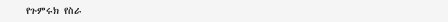የጉምሩክ የስራ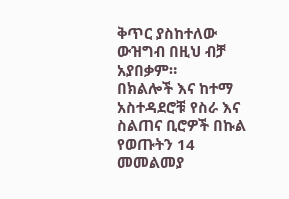ቅጥር ያስከተለው ውዝግብ በዚህ ብቻ አያበቃም።
በክልሎች እና ከተማ አስተዳደሮቹ የስራ እና ስልጠና ቢሮዎች በኩል የወጡትን 14 መመልመያ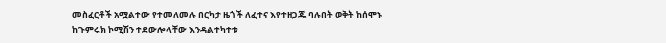መስፈርቶች አሟልተው የተመለመሉ በርካታ ዜጎች ለፈተና እየተዘጋጁ ባሉበት ወቅት ከሰሞኑ ከጉምሩክ ኮሚሽን ተደውሎላቸው እንዳልተካተቱ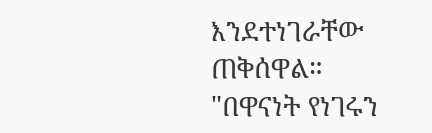እንደተነገራቸው ጠቅሰዋል።
"በዋናነት የነገሩን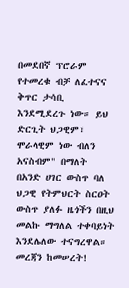በመደበኛ ፕሮራም የተመረቁ ብቻ ለፈተናና ቅጥር ታሳቢ እንደሚደረጉ ነው። ይህ ድርጊት ህጋዊም፣ ሞራላዊም ነው ብለን አናስብም" በማለት በአንድ ሀገር ውስጥ ባለ ህጋዊ የትምህርት ስርዐት ውስጥ ያለፉ ዜጎችን በዚህ መልኩ ማግለል ተቀባይነት እንደሌለው ተናግረዋል።
መረጃን ከመሠረት!